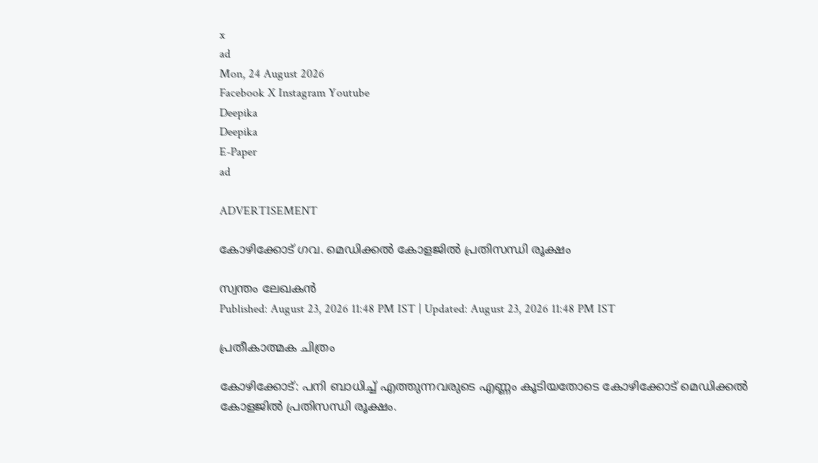x
ad
Mon, 24 August 2026
Facebook X Instagram Youtube
Deepika
Deepika
E-Paper
ad

ADVERTISEMENT

കോഴിക്കോട് ഗവ. മെഡിക്കൽ കോളജില്‍ പ്രതിസന്ധി രൂക്ഷം

സ്വന്തം ലേഖകന്‍
Published: August 23, 2026 11:48 PM IST | Updated: August 23, 2026 11:48 PM IST

പ്രതീകാത്മക ചിത്രം

കോഴിക്കോട്: പനി ബാധിച്ച് എത്തുന്നവരുടെ എണ്ണം കൂടിയതോടെ കോഴിക്കോട് മെഡിക്കല്‍ കോളജില്‍ പ്രതിസന്ധി രൂക്ഷം.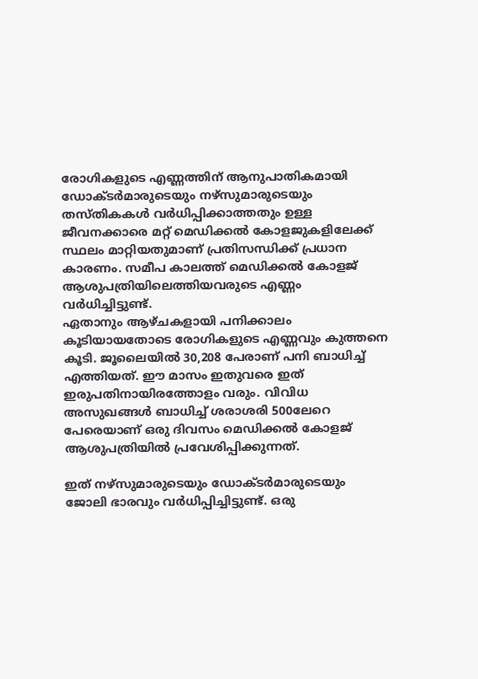രോഗികളുടെ എണ്ണത്തിന് ആനുപാതികമായി ഡോക്ടർമാരുടെയും നഴ്സുമാരുടെയും തസ്തികകൾ വർധിപ്പിക്കാത്തതും ഉള്ള ജീവനക്കാരെ മറ്റ് മെഡിക്കൽ കോളജുകളിലേക്ക് സ്ഥലം മാറ്റിയതുമാണ് പ്രതിസന്ധിക്ക് പ്രധാന കാരണം. സമീപ കാലത്ത് മെഡിക്കൽ കോളജ് ആശുപത്രിയിലെത്തിയവരുടെ എണ്ണം വർധിച്ചിട്ടുണ്ട്.
ഏതാനും ആഴ്ചകളായി പനിക്കാലം കൂടിയായതോടെ രോഗികളുടെ എണ്ണവും കുത്തനെ കൂടി. ജൂലൈയിൽ 30,208 പേരാണ് പനി ബാധിച്ച് എത്തിയത്. ഈ മാസം ഇതുവരെ ഇത് ഇരുപതിനായിരത്തോളം വരും. വിവിധ അസുഖങ്ങൾ ബാധിച്ച് ശരാശരി 500ലേറെ പേരെയാണ് ഒരു ദിവസം മെഡിക്കൽ കോളജ് ആശുപത്രിയിൽ പ്രവേശിപ്പിക്കുന്നത്.

ഇത് നഴ്സുമാരുടെയും ഡോക്ടർമാരുടെയും ജോലി ഭാരവും വർധിപ്പിച്ചിട്ടുണ്ട്. ഒരു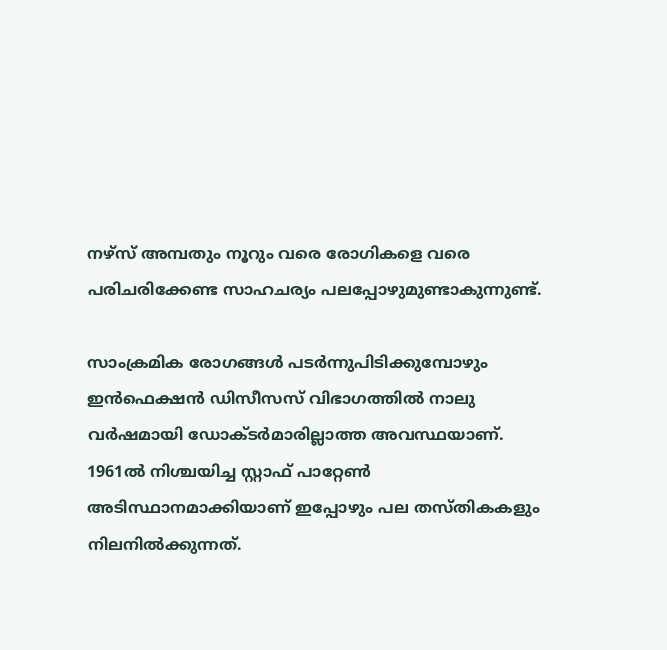നഴ്സ് അമ്പതും നൂറും വരെ രോഗികളെ വരെ പരിചരിക്കേണ്ട സാഹചര്യം പലപ്പോഴുമുണ്ടാകുന്നുണ്ട്.

സാംക്രമിക രോഗങ്ങൾ പടർന്നുപിടിക്കുമ്പോഴും ഇൻഫെക്ഷൻ ഡിസീസസ് വിഭാഗത്തിൽ നാലു വർഷമായി ഡോക്ടർമാരില്ലാത്ത അവസ്ഥയാണ്. 1961ൽ നിശ്ചയിച്ച സ്റ്റാഫ് പാറ്റേൺ അടിസ്ഥാനമാക്കിയാണ് ഇപ്പോഴും പല തസ്തികകളും നിലനിൽക്കുന്നത്.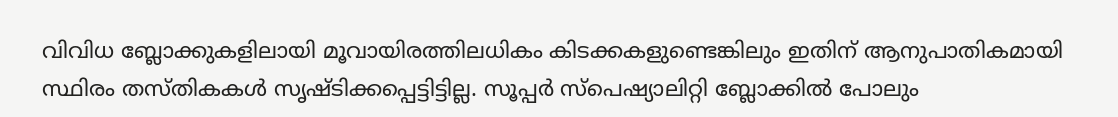വിവിധ ബ്ലോക്കുകളിലായി മൂവായിരത്തിലധികം കിടക്കകളുണ്ടെങ്കിലും ഇതിന് ആനുപാതികമായി സ്ഥിരം തസ്തികകൾ സൃഷ്ടിക്കപ്പെട്ടിട്ടില്ല. സൂപ്പർ സ്പെഷ്യാലിറ്റി ബ്ലോക്കിൽ പോലും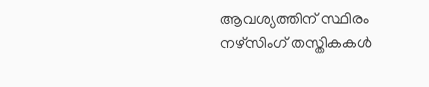ആവശ്യത്തിന് സ്ഥിരം നഴ്‌സിംഗ് തസ്തികകൾ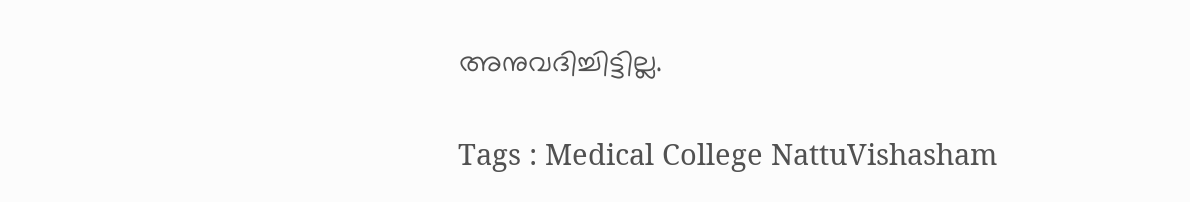അനുവദിച്ചിട്ടില്ല.

Tags : Medical College NattuVishasham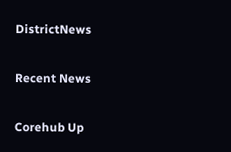DistrictNews

Recent News

Corehub Up